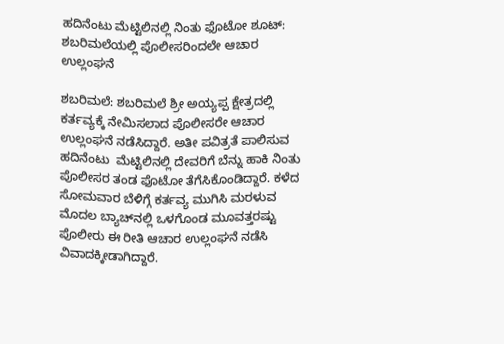ಹದಿನೆಂಟು ಮೆಟ್ಟಿಲಿನಲ್ಲಿ ನಿಂತು ಫೊಟೋ ಶೂಟ್: ಶಬರಿಮಲೆಯಲ್ಲಿ ಪೊಲೀಸರಿಂದಲೇ ಆಚಾರ ಉಲ್ಲಂಘನೆ

ಶಬರಿಮಲೆ: ಶಬರಿಮಲೆ ಶ್ರೀ ಅಯ್ಯಪ್ಪ ಕ್ಷೇತ್ರದಲ್ಲಿ ಕರ್ತವ್ಯಕ್ಕೆ ನೇಮಿಸಲಾದ ಪೊಲೀಸರೇ ಆಚಾರ ಉಲ್ಲಂಘನೆ ನಡೆಸಿದ್ದಾರೆ. ಅತೀ ಪವಿತ್ರತೆ ಪಾಲಿಸುವ ಹದಿನೆಂಟು  ಮೆಟ್ಟಿಲಿನಲ್ಲಿ ದೇವರಿಗೆ ಬೆನ್ನು ಹಾಕಿ ನಿಂತು ಪೊಲೀಸರ ತಂಡ ಫೊಟೋ ತೆಗೆಸಿಕೊಂಡಿದ್ದಾರೆ. ಕಳೆದ ಸೋಮವಾರ ಬೆಳಿಗ್ಗೆ ಕರ್ತವ್ಯ ಮುಗಿಸಿ ಮರಳುವ ಮೊದಲ ಬ್ಯಾಚ್‌ನಲ್ಲಿ ಒಳಗೊಂಡ ಮೂವತ್ತರಷ್ಟು ಪೊಲೀರು ಈ ರೀತಿ ಆಚಾರ ಉಲ್ಲಂಘನೆ ನಡೆಸಿ ವಿವಾದಕ್ಕೀಡಾಗಿದ್ದಾರೆ.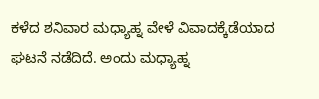ಕಳೆದ ಶನಿವಾರ ಮಧ್ಯಾಹ್ನ ವೇಳೆ ವಿವಾದಕ್ಕೆಡೆಯಾದ ಘಟನೆ ನಡೆದಿದೆ. ಅಂದು ಮಧ್ಯಾಹ್ನ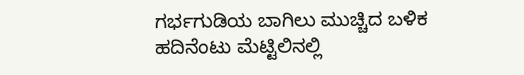ಗರ್ಭಗುಡಿಯ ಬಾಗಿಲು ಮುಚ್ಚಿದ ಬಳಿಕ ಹದಿನೆಂಟು ಮೆಟ್ಟಿಲಿನಲ್ಲಿ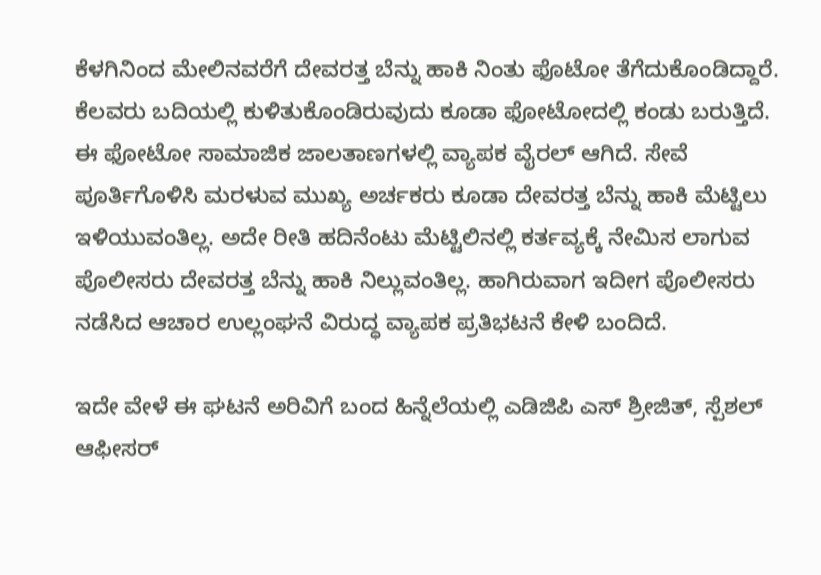ಕೆಳಗಿನಿಂದ ಮೇಲಿನವರೆಗೆ ದೇವರತ್ತ ಬೆನ್ನು ಹಾಕಿ ನಿಂತು ಫೊಟೋ ತೆಗೆದುಕೊಂಡಿದ್ದಾರೆ. ಕೆಲವರು ಬದಿಯಲ್ಲಿ ಕುಳಿತುಕೊಂಡಿರುವುದು ಕೂಡಾ ಫೋಟೋದಲ್ಲಿ ಕಂಡು ಬರುತ್ತಿದೆ. ಈ ಫೋಟೋ ಸಾಮಾಜಿಕ ಜಾಲತಾಣಗಳಲ್ಲಿ ವ್ಯಾಪಕ ವೈರಲ್ ಆಗಿದೆ. ಸೇವೆ ಪೂರ್ತಿಗೊಳಿಸಿ ಮರಳುವ ಮುಖ್ಯ ಅರ್ಚಕರು ಕೂಡಾ ದೇವರತ್ತ ಬೆನ್ನು ಹಾಕಿ ಮೆಟ್ಟಿಲು ಇಳಿಯುವಂತಿಲ್ಲ. ಅದೇ ರೀತಿ ಹದಿನೆಂಟು ಮೆಟ್ಟಿಲಿನಲ್ಲಿ ಕರ್ತವ್ಯಕ್ಕೆ ನೇಮಿಸ ಲಾಗುವ ಪೊಲೀಸರು ದೇವರತ್ತ ಬೆನ್ನು ಹಾಕಿ ನಿಲ್ಲುವಂತಿಲ್ಲ. ಹಾಗಿರುವಾಗ ಇದೀಗ ಪೊಲೀಸರು ನಡೆಸಿದ ಆಚಾರ ಉಲ್ಲಂಘನೆ ವಿರುದ್ಧ ವ್ಯಾಪಕ ಪ್ರತಿಭಟನೆ ಕೇಳಿ ಬಂದಿದೆ.

ಇದೇ ವೇಳೆ ಈ ಘಟನೆ ಅರಿವಿಗೆ ಬಂದ ಹಿನ್ನೆಲೆಯಲ್ಲಿ ಎಡಿಜಿಪಿ ಎಸ್ ಶ್ರೀಜಿತ್, ಸ್ಪೆಶಲ್ ಆಫೀಸರ್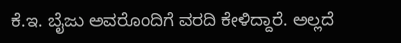ಕೆ.ಇ. ಬೈಜು ಅವರೊಂದಿಗೆ ವರದಿ ಕೇಳಿದ್ದಾರೆ. ಅಲ್ಲದೆ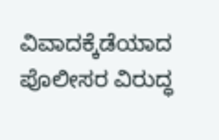ವಿವಾದಕ್ಕೆಡೆಯಾದ ಪೊಲೀಸರ ವಿರುದ್ಧ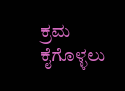ಕ್ರಮ ಕೈಗೊಳ್ಳಲು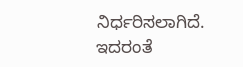ನಿರ್ಧರಿಸಲಾಗಿದೆ. ಇದರಂತೆ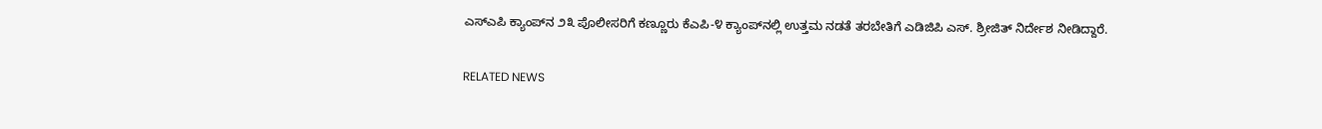ಎಸ್‌ಎಪಿ ಕ್ಯಾಂಪ್‌ನ ೨೩ ಪೊಲೀಸರಿಗೆ ಕಣ್ಣೂರು ಕೆಎಪಿ-೪ ಕ್ಯಾಂಪ್‌ನಲ್ಲಿ ಉತ್ತಮ ನಡತೆ ತರಬೇತಿಗೆ ಎಡಿಜಿಪಿ ಎಸ್. ಶ್ರೀಜಿತ್ ನಿರ್ದೇಶ ನೀಡಿದ್ದಾರೆ.

RELATED NEWS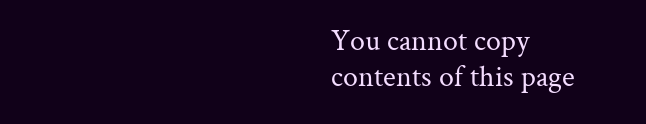You cannot copy contents of this page